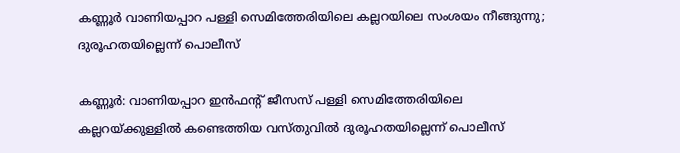കണ്ണൂർ വാണിയപ്പാറ പള്ളി സെമിത്തേരിയിലെ കല്ലറയിലെ സംശയം നീങ്ങുന്നു; ദുരൂഹതയില്ലെന്ന് പൊലീസ്

കണ്ണൂർ: വാണിയപ്പാറ ഇൻഫന്റ് ജീസസ് പള്ളി സെമിത്തേരിയിലെ കല്ലറയ്ക്കുള്ളിൽ കണ്ടെത്തിയ വസ്തുവിൽ ദുരൂഹതയില്ലെന്ന് പൊലീസ്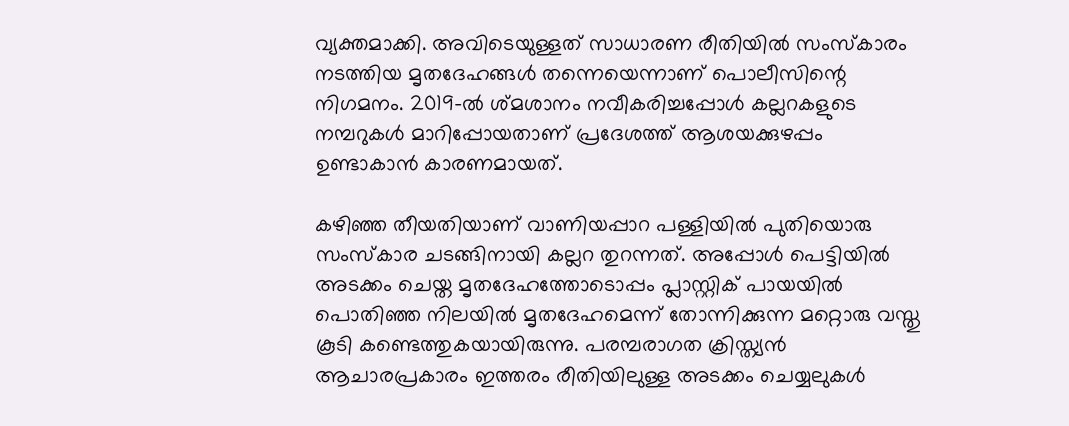വ്യക്തമാക്കി. അവിടെയുള്ളത് സാധാരണ രീതിയിൽ സംസ്കാരം നടത്തിയ മൃതദേഹങ്ങൾ തന്നെയെന്നാണ് പൊലീസിന്റെ നിഗമനം. 2019-ൽ ശ്മശാനം നവീകരിച്ചപ്പോൾ കല്ലറകളുടെ നമ്പറുകൾ മാറിപ്പോയതാണ് പ്രദേശത്ത് ആശയക്കുഴപ്പം ഉണ്ടാകാൻ കാരണമായത്.

കഴിഞ്ഞ തീയതിയാണ് വാണിയപ്പാറ പള്ളിയിൽ പുതിയൊരു സംസ്കാര ചടങ്ങിനായി കല്ലറ തുറന്നത്. അപ്പോൾ പെട്ടിയിൽ അടക്കം ചെയ്ത മൃതദേഹത്തോടൊപ്പം പ്ലാസ്റ്റിക് പായയിൽ പൊതിഞ്ഞ നിലയിൽ മൃതദേഹമെന്ന് തോന്നിക്കുന്ന മറ്റൊരു വസ്തു കൂടി കണ്ടെത്തുകയായിരുന്നു. പരമ്പരാഗത ക്രിസ്ത്യൻ ആചാരപ്രകാരം ഇത്തരം രീതിയിലുള്ള അടക്കം ചെയ്യലുകൾ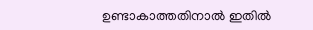ഉണ്ടാകാത്തതിനാൽ ഇതിൽ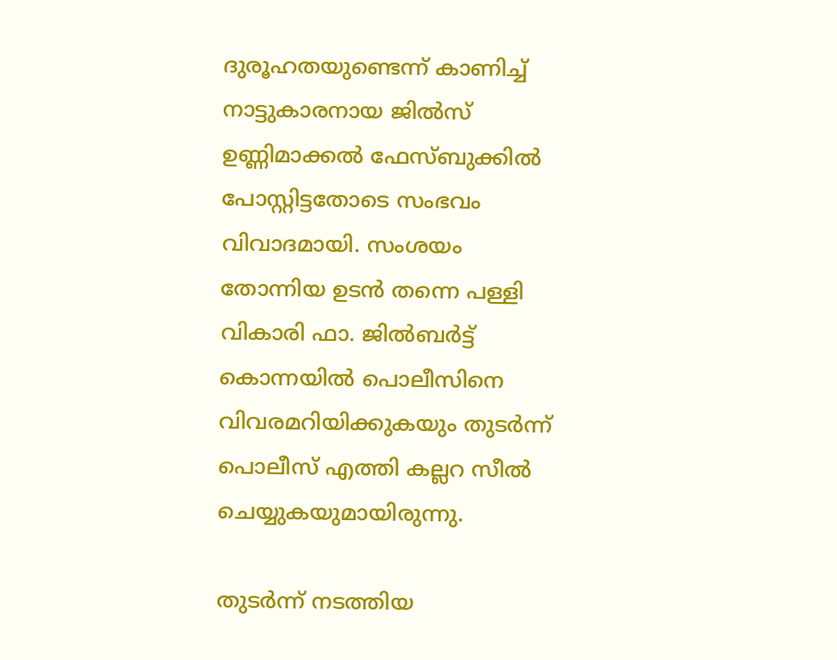ദുരൂഹതയുണ്ടെന്ന് കാണിച്ച് നാട്ടുകാരനായ ജിൽസ് ഉണ്ണിമാക്കൽ ഫേസ്ബുക്കിൽ പോസ്റ്റിട്ടതോടെ സംഭവം വിവാദമായി. സംശയം തോന്നിയ ഉടൻ തന്നെ പള്ളി വികാരി ഫാ. ജിൽബർട്ട് കൊന്നയിൽ പൊലീസിനെ വിവരമറിയിക്കുകയും തുടർന്ന് പൊലീസ് എത്തി കല്ലറ സീൽ ചെയ്യുകയുമായിരുന്നു.

തുടർന്ന് നടത്തിയ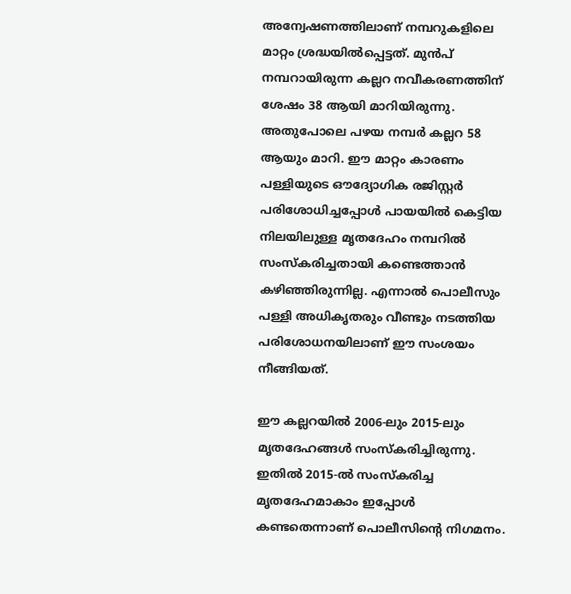അന്വേഷണത്തിലാണ് നമ്പറുകളിലെ മാറ്റം ശ്രദ്ധയിൽപ്പെട്ടത്. മുൻപ് നമ്പറായിരുന്ന കല്ലറ നവീകരണത്തിന് ശേഷം 38 ആയി മാറിയിരുന്നു. അതുപോലെ പഴയ നമ്പർ കല്ലറ 58 ആയും മാറി. ഈ മാറ്റം കാരണം പള്ളിയുടെ ഔദ്യോഗിക രജിസ്റ്റർ പരിശോധിച്ചപ്പോൾ പായയിൽ കെട്ടിയ നിലയിലുള്ള മൃതദേഹം നമ്പറിൽ സംസ്കരിച്ചതായി കണ്ടെത്താൻ കഴിഞ്ഞിരുന്നില്ല. എന്നാൽ പൊലീസും പള്ളി അധികൃതരും വീണ്ടും നടത്തിയ പരിശോധനയിലാണ് ഈ സംശയം നീങ്ങിയത്.

ഈ കല്ലറയിൽ 2006-ലും 2015-ലും മൃതദേഹങ്ങൾ സംസ്കരിച്ചിരുന്നു. ഇതിൽ 2015-ൽ സംസ്കരിച്ച മൃതദേഹമാകാം ഇപ്പോൾ കണ്ടതെന്നാണ് പൊലീസിന്റെ നിഗമനം.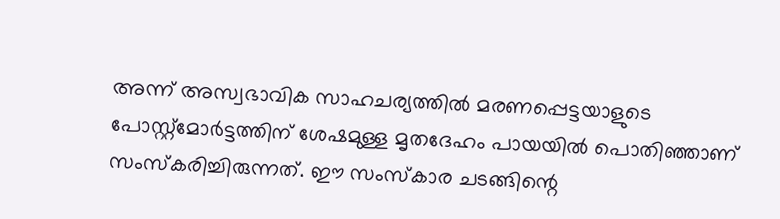അന്ന് അസ്വഭാവിക സാഹചര്യത്തിൽ മരണപ്പെട്ടയാളുടെ പോസ്റ്റ്മോർട്ടത്തിന് ശേഷമുള്ള മൃതദേഹം പായയിൽ പൊതിഞ്ഞാണ് സംസ്കരിച്ചിരുന്നത്. ഈ സംസ്കാര ചടങ്ങിന്റെ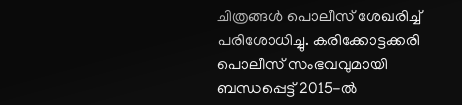ചിത്രങ്ങൾ പൊലീസ് ശേഖരിച്ച് പരിശോധിച്ചു. കരിക്കോട്ടക്കരി പൊലീസ് സംഭവവുമായി ബന്ധപ്പെട്ട് 2015-ൽ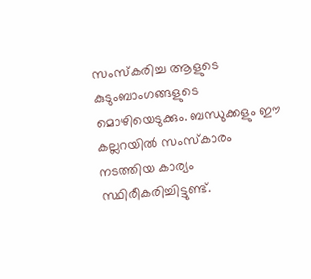സംസ്കരിച്ച ആളുടെ കുടുംബാംഗങ്ങളുടെ മൊഴിയെടുക്കും. ബന്ധുക്കളും ഈ കല്ലറയിൽ സംസ്കാരം നടത്തിയ കാര്യം സ്ഥിരീകരിച്ചിട്ടുണ്ട്.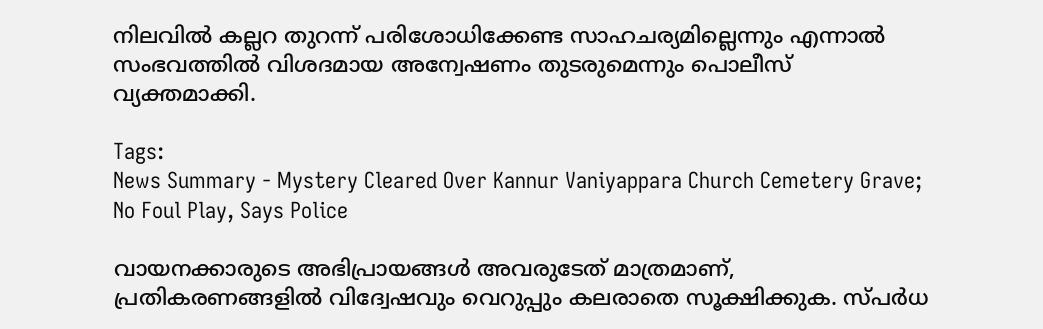നിലവിൽ കല്ലറ തുറന്ന് പരിശോധിക്കേണ്ട സാഹചര്യമില്ലെന്നും എന്നാൽ സംഭവത്തിൽ വിശദമായ അന്വേഷണം തുടരുമെന്നും പൊലീസ് വ്യക്തമാക്കി.

Tags:
News Summary - Mystery Cleared Over Kannur Vaniyappara Church Cemetery Grave; No Foul Play, Says Police

വായനക്കാരുടെ അഭിപ്രായങ്ങള്‍ അവരുടേത് മാത്രമാണ്, പ്രതികരണങ്ങളിൽ വിദ്വേഷവും വെറുപ്പും കലരാതെ സൂക്ഷിക്കുക. സ്പർധ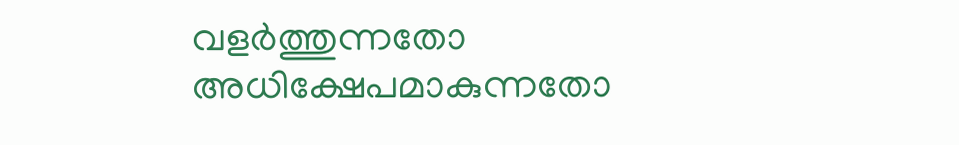വളർത്തുന്നതോ അധിക്ഷേപമാകുന്നതോ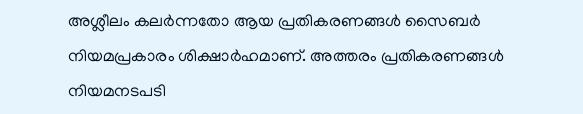അശ്ലീലം കലർന്നതോ ആയ പ്രതികരണങ്ങൾ സൈബർ നിയമപ്രകാരം ശിക്ഷാർഹമാണ്. അത്തരം പ്രതികരണങ്ങൾ നിയമനടപടി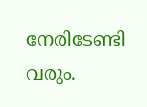നേരിടേണ്ടി വരും.